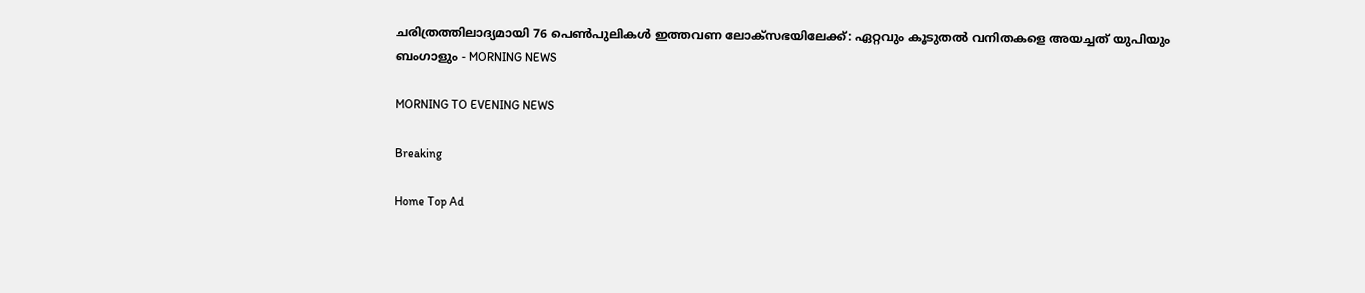ചരിത്രത്തിലാദ്യമായി 76 പെണ്‍പുലികള്‍ ഇത്തവണ ലോക്‌സഭയിലേക്ക്: ഏറ്റവും കൂടുതല്‍ വനിതകളെ അയച്ചത് യുപിയും ബംഗാളും - MORNING NEWS

MORNING TO EVENING NEWS

Breaking

Home Top Ad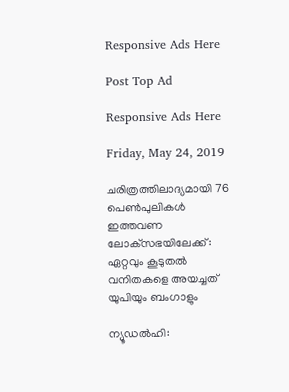Responsive Ads Here

Post Top Ad

Responsive Ads Here

Friday, May 24, 2019

ചരിത്രത്തിലാദ്യമായി 76 പെണ്‍പുലികള്‍ ഇത്തവണ ലോക്‌സഭയിലേക്ക്: ഏറ്റവും കൂടുതല്‍ വനിതകളെ അയച്ചത് യുപിയും ബംഗാളും

ന്യൂഡല്‍ഹി: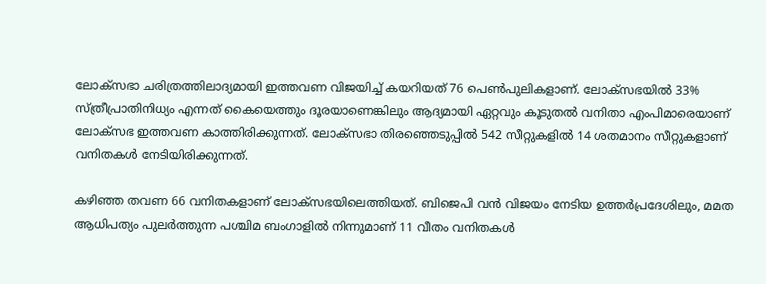ലോക്‌സഭാ ചരിത്രത്തിലാദ്യമായി ഇത്തവണ വിജയിച്ച് കയറിയത് 76 പെണ്‍പുലികളാണ്. ലോക്‌സഭയില്‍ 33% സ്ത്രീപ്രാതിനിധ്യം എന്നത് കൈയെത്തും ദൂരയാണെങ്കിലും ആദ്യമായി ഏറ്റവും കൂടുതല്‍ വനിതാ എംപിമാരെയാണ് ലോക്‌സഭ ഇത്തവണ കാത്തിരിക്കുന്നത്. ലോക്‌സഭാ തിരഞ്ഞെടുപ്പില്‍ 542 സീറ്റുകളില്‍ 14 ശതമാനം സീറ്റുകളാണ് വനിതകള്‍ നേടിയിരിക്കുന്നത്.

കഴിഞ്ഞ തവണ 66 വനിതകളാണ് ലോക്‌സഭയിലെത്തിയത്. ബിജെപി വന്‍ വിജയം നേടിയ ഉത്തര്‍പ്രദേശിലും, മമത ആധിപത്യം പുലര്‍ത്തുന്ന പശ്ചിമ ബംഗാളില്‍ നിന്നുമാണ് 11 വീതം വനിതകള്‍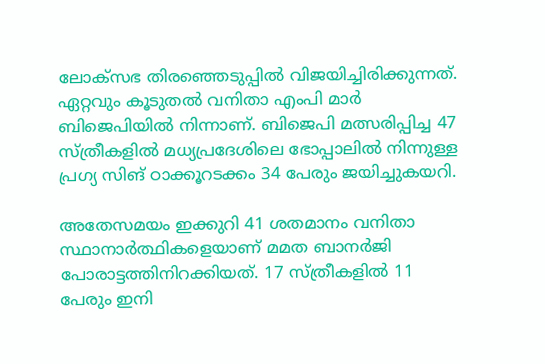ലോക്‌സഭ തിരഞ്ഞെടുപ്പില്‍ വിജയിച്ചിരിക്കുന്നത്. ഏറ്റവും കൂടുതല്‍ വനിതാ എംപി മാര്‍ ബിജെപിയില്‍ നിന്നാണ്. ബിജെപി മത്സരിപ്പിച്ച 47 സ്ത്രീകളില്‍ മധ്യപ്രദേശിലെ ഭോപ്പാലില്‍ നിന്നുള്ള പ്രഗ്യ സിങ് ഠാക്കൂറടക്കം 34 പേരും ജയിച്ചുകയറി.

അതേസമയം ഇക്കുറി 41 ശതമാനം വനിതാ സ്ഥാനാര്‍ത്ഥികളെയാണ് മമത ബാനര്‍ജി പോരാട്ടത്തിനിറക്കിയത്. 17 സ്ത്രീകളില്‍ 11 പേരും ഇനി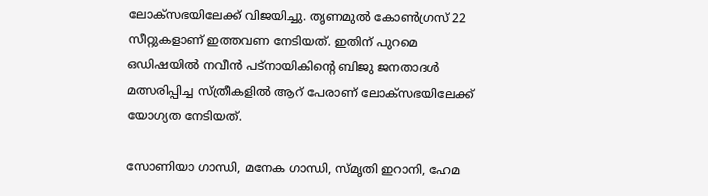ലോക്‌സഭയിലേക്ക് വിജയിച്ചു. തൃണമുല്‍ കോണ്‍ഗ്രസ് 22 സീറ്റുകളാണ് ഇത്തവണ നേടിയത്. ഇതിന് പുറമെ ഒഡിഷയില്‍ നവീന്‍ പട്‌നായികിന്റെ ബിജു ജനതാദള്‍ മത്സരിപ്പിച്ച സ്ത്രീകളില്‍ ആറ് പേരാണ് ലോക്‌സഭയിലേക്ക് യോഗ്യത നേടിയത്.

സോണിയാ ഗാന്ധി, മനേക ഗാന്ധി, സ്മൃതി ഇറാനി, ഹേമ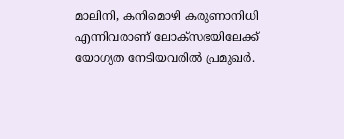മാലിനി, കനിമൊഴി കരുണാനിധി എന്നിവരാണ് ലോക്‌സഭയിലേക്ക് യോഗ്യത നേടിയവരില്‍ പ്രമുഖര്‍.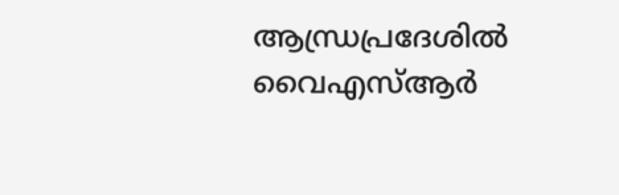ആന്ധ്രപ്രദേശില്‍ വൈഎസ്ആര്‍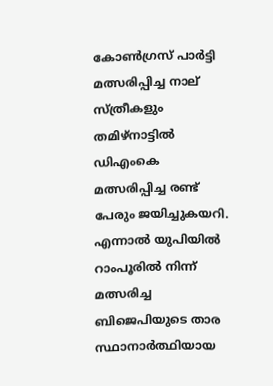കോണ്‍ഗ്രസ് പാര്‍ട്ടി മത്സരിപ്പിച്ച നാല് സ്ത്രീകളും തമിഴ്‌നാട്ടില്‍ ഡിഎംകെ മത്സരിപ്പിച്ച രണ്ട് പേരും ജയിച്ചുകയറി. എന്നാല്‍ യുപിയില്‍ റാംപൂരില്‍ നിന്ന് മത്സരിച്ച ബിജെപിയുടെ താര സ്ഥാനാര്‍ത്ഥിയായ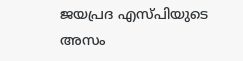ജയപ്രദ എസ്പിയുടെ അസം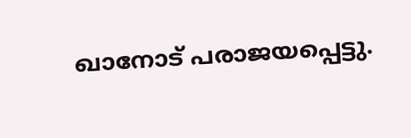ഖാനോട് പരാജയപ്പെട്ടു.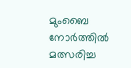മുംബൈ നോര്‍ത്തില്‍ മത്സരിച്ച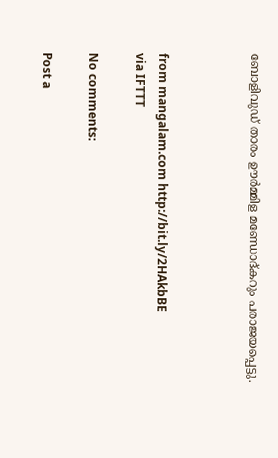ബോളിവുഡ് താരം ഊര്‍മ്മിള മണ്ഡോദ്കറും പരാജയപ്പെട്ടു.



from mangalam.com http://bit.ly/2HAkbBE
via IFTTT

No comments:

Post a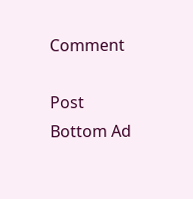Comment

Post Bottom Ad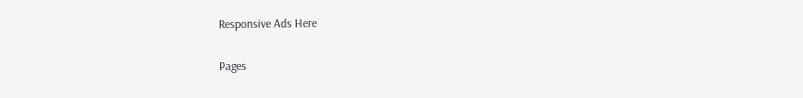Responsive Ads Here

Pages